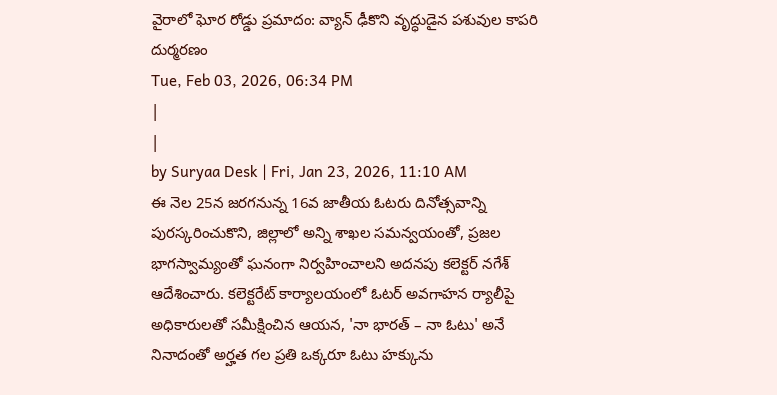వైరాలో ఘోర రోడ్డు ప్రమాదం: వ్యాన్ ఢీకొని వృద్ధుడైన పశువుల కాపరి దుర్మరణం
Tue, Feb 03, 2026, 06:34 PM
|
|
by Suryaa Desk | Fri, Jan 23, 2026, 11:10 AM
ఈ నెల 25న జరగనున్న 16వ జాతీయ ఓటరు దినోత్సవాన్ని పురస్కరించుకొని, జిల్లాలో అన్ని శాఖల సమన్వయంతో, ప్రజల భాగస్వామ్యంతో ఘనంగా నిర్వహించాలని అదనపు కలెక్టర్ నగేశ్ ఆదేశించారు. కలెక్టరేట్ కార్యాలయంలో ఓటర్ అవగాహన ర్యాలీపై అధికారులతో సమీక్షించిన ఆయన, 'నా భారత్ – నా ఓటు' అనే నినాదంతో అర్హత గల ప్రతి ఒక్కరూ ఓటు హక్కును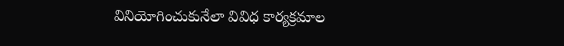వినియోగించుకునేలా వివిధ కార్యక్రమాల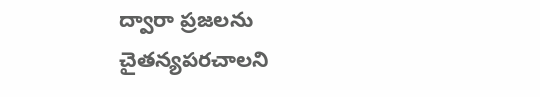ద్వారా ప్రజలను చైతన్యపరచాలని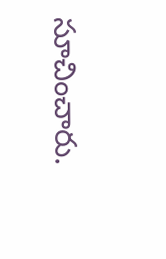సూచించారు.